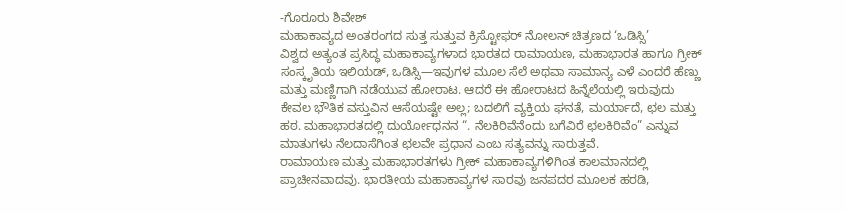-ಗೊರೂರು ಶಿವೇಶ್
ಮಹಾಕಾವ್ಯದ ಅಂತರಂಗದ ಸುತ್ತ ಸುತ್ತುವ ಕ್ರಿಸ್ಟೋಫರ್ ನೋಲನ್ ಚಿತ್ರಣದ ‘ಒಡಿಸ್ಸಿ’
ವಿಶ್ವದ ಅತ್ಯಂತ ಪ್ರಸಿದ್ಧ ಮಹಾಕಾವ್ಯಗಳಾದ ಭಾರತದ ರಾಮಾಯಣ, ಮಹಾಭಾರತ ಹಾಗೂ ಗ್ರೀಕ್ ಸಂಸ್ಕೃತಿಯ ಇಲಿಯಡ್, ಒಡಿಸ್ಸಿ—ಇವುಗಳ ಮೂಲ ಸೆಲೆ ಅಥವಾ ಸಾಮಾನ್ಯ ಎಳೆ ಎಂದರೆ ಹೆಣ್ಣು ಮತ್ತು ಮಣ್ಣಿಗಾಗಿ ನಡೆಯುವ ಹೋರಾಟ. ಆದರೆ ಈ ಹೋರಾಟದ ಹಿನ್ನೆಲೆಯಲ್ಲಿ ಇರುವುದು ಕೇವಲ ಭೌತಿಕ ವಸ್ತುವಿನ ಆಸೆಯಷ್ಟೇ ಅಲ್ಲ; ಬದಲಿಗೆ ವ್ಯಕ್ತಿಯ ಘನತೆ, ಮರ್ಯಾದೆ, ಛಲ ಮತ್ತು ಹಠ. ಮಹಾಭಾರತದಲ್ಲಿ ದುರ್ಯೋಧನನ “. ನೆಲಕಿರಿವೆನೆಂದು ಬಗೆವಿರೆ ಛಲಕಿರಿವೆಂ” ಎನ್ನುವ ಮಾತುಗಳು ನೆಲದಾಸೆಗಿಂತ ಛಲವೇ ಪ್ರಧಾನ ಎಂಬ ಸತ್ಯವನ್ನು ಸಾರುತ್ತವೆ.
ರಾಮಾಯಣ ಮತ್ತು ಮಹಾಭಾರತಗಳು ಗ್ರೀಕ್ ಮಹಾಕಾವ್ಯಗಳಿಗಿಂತ ಕಾಲಮಾನದಲ್ಲಿ ಪ್ರಾಚೀನವಾದವು. ಭಾರತೀಯ ಮಹಾಕಾವ್ಯಗಳ ಸಾರವು ಜನಪದರ ಮೂಲಕ ಹರಡಿ,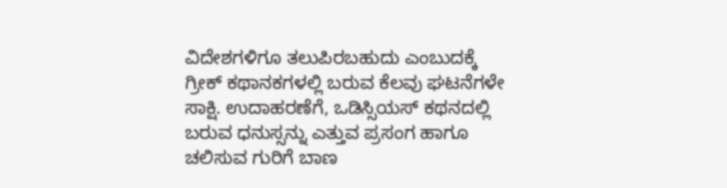ವಿದೇಶಗಳಿಗೂ ತಲುಪಿರಬಹುದು ಎಂಬುದಕ್ಕೆ ಗ್ರೀಕ್ ಕಥಾನಕಗಳಲ್ಲಿ ಬರುವ ಕೆಲವು ಘಟನೆಗಳೇ ಸಾಕ್ಷಿ. ಉದಾಹರಣೆಗೆ, ಒಡಿಸ್ಸಿಯಸ್ ಕಥನದಲ್ಲಿ ಬರುವ ಧನುಸ್ಸನ್ನು ಎತ್ತುವ ಪ್ರಸಂಗ ಹಾಗೂ ಚಲಿಸುವ ಗುರಿಗೆ ಬಾಣ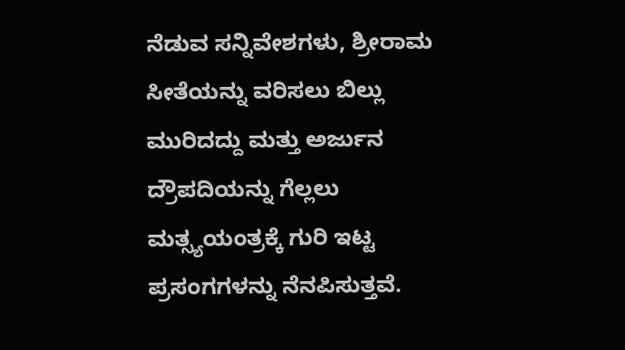ನೆಡುವ ಸನ್ನಿವೇಶಗಳು, ಶ್ರೀರಾಮ ಸೀತೆಯನ್ನು ವರಿಸಲು ಬಿಲ್ಲು ಮುರಿದದ್ದು ಮತ್ತು ಅರ್ಜುನ ದ್ರೌಪದಿಯನ್ನು ಗೆಲ್ಲಲು ಮತ್ಸ್ಯಯಂತ್ರಕ್ಕೆ ಗುರಿ ಇಟ್ಟ ಪ್ರಸಂಗಗಳನ್ನು ನೆನಪಿಸುತ್ತವೆ.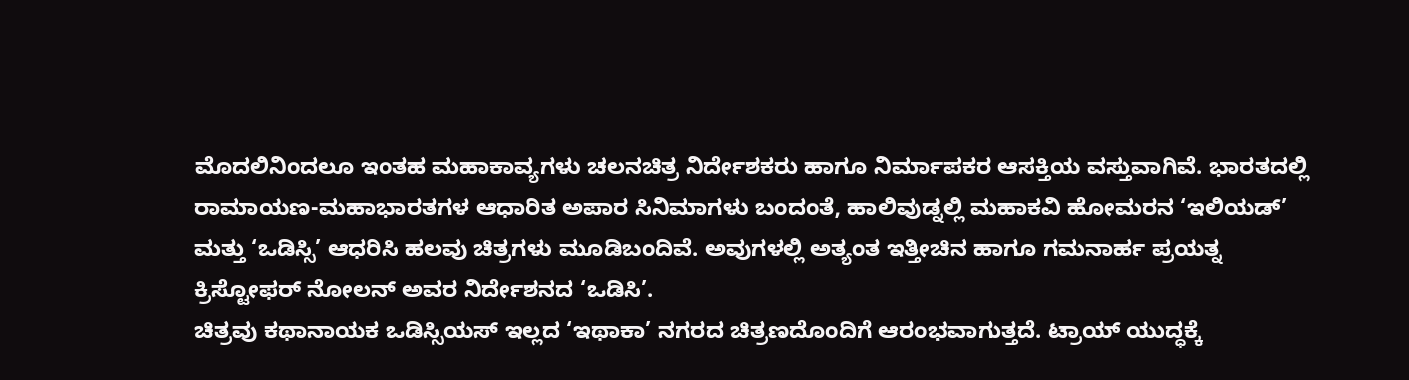ಮೊದಲಿನಿಂದಲೂ ಇಂತಹ ಮಹಾಕಾವ್ಯಗಳು ಚಲನಚಿತ್ರ ನಿರ್ದೇಶಕರು ಹಾಗೂ ನಿರ್ಮಾಪಕರ ಆಸಕ್ತಿಯ ವಸ್ತುವಾಗಿವೆ. ಭಾರತದಲ್ಲಿ ರಾಮಾಯಣ-ಮಹಾಭಾರತಗಳ ಆಧಾರಿತ ಅಪಾರ ಸಿನಿಮಾಗಳು ಬಂದಂತೆ, ಹಾಲಿವುಡ್ನಲ್ಲಿ ಮಹಾಕವಿ ಹೋಮರನ ‘ಇಲಿಯಡ್’ ಮತ್ತು ‘ಒಡಿಸ್ಸಿ’ ಆಧರಿಸಿ ಹಲವು ಚಿತ್ರಗಳು ಮೂಡಿಬಂದಿವೆ. ಅವುಗಳಲ್ಲಿ ಅತ್ಯಂತ ಇತ್ತೀಚಿನ ಹಾಗೂ ಗಮನಾರ್ಹ ಪ್ರಯತ್ನ ಕ್ರಿಸ್ಟೋಫರ್ ನೋಲನ್ ಅವರ ನಿರ್ದೇಶನದ ‘ಒಡಿಸಿ’.
ಚಿತ್ರವು ಕಥಾನಾಯಕ ಒಡಿಸ್ಸಿಯಸ್ ಇಲ್ಲದ ‘ಇಥಾಕಾ’ ನಗರದ ಚಿತ್ರಣದೊಂದಿಗೆ ಆರಂಭವಾಗುತ್ತದೆ. ಟ್ರಾಯ್ ಯುದ್ಧಕ್ಕೆ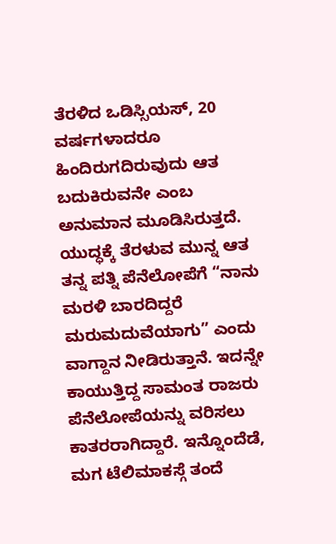ತೆರಳಿದ ಒಡಿಸ್ಸಿಯಸ್, 20 ವರ್ಷಗಳಾದರೂ ಹಿಂದಿರುಗದಿರುವುದು ಆತ ಬದುಕಿರುವನೇ ಎಂಬ ಅನುಮಾನ ಮೂಡಿಸಿರುತ್ತದೆ. ಯುದ್ಧಕ್ಕೆ ತೆರಳುವ ಮುನ್ನ ಆತ ತನ್ನ ಪತ್ನಿ ಪೆನೆಲೋಪೆಗೆ “ನಾನು ಮರಳಿ ಬಾರದಿದ್ದರೆ ಮರುಮದುವೆಯಾಗು” ಎಂದು ವಾಗ್ದಾನ ನೀಡಿರುತ್ತಾನೆ. ಇದನ್ನೇ ಕಾಯುತ್ತಿದ್ದ ಸಾಮಂತ ರಾಜರು ಪೆನೆಲೋಪೆಯನ್ನು ವರಿಸಲು ಕಾತರರಾಗಿದ್ದಾರೆ. ಇನ್ನೊಂದೆಡೆ, ಮಗ ಟೆಲಿಮಾಕಸ್ಗೆ ತಂದೆ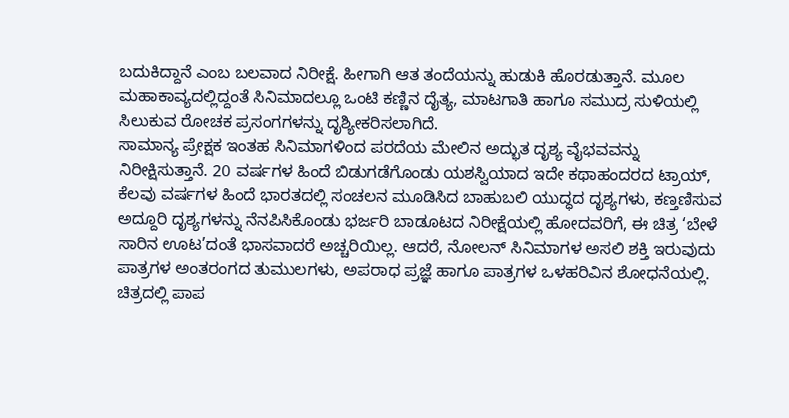ಬದುಕಿದ್ದಾನೆ ಎಂಬ ಬಲವಾದ ನಿರೀಕ್ಷೆ. ಹೀಗಾಗಿ ಆತ ತಂದೆಯನ್ನು ಹುಡುಕಿ ಹೊರಡುತ್ತಾನೆ. ಮೂಲ ಮಹಾಕಾವ್ಯದಲ್ಲಿದ್ದಂತೆ ಸಿನಿಮಾದಲ್ಲೂ ಒಂಟಿ ಕಣ್ಣಿನ ದೈತ್ಯ, ಮಾಟಗಾತಿ ಹಾಗೂ ಸಮುದ್ರ ಸುಳಿಯಲ್ಲಿ ಸಿಲುಕುವ ರೋಚಕ ಪ್ರಸಂಗಗಳನ್ನು ದೃಶ್ಯೀಕರಿಸಲಾಗಿದೆ.
ಸಾಮಾನ್ಯ ಪ್ರೇಕ್ಷಕ ಇಂತಹ ಸಿನಿಮಾಗಳಿಂದ ಪರದೆಯ ಮೇಲಿನ ಅದ್ಭುತ ದೃಶ್ಯ ವೈಭವವನ್ನು ನಿರೀಕ್ಷಿಸುತ್ತಾನೆ. 20 ವರ್ಷಗಳ ಹಿಂದೆ ಬಿಡುಗಡೆಗೊಂಡು ಯಶಸ್ವಿಯಾದ ಇದೇ ಕಥಾಹಂದರದ ಟ್ರಾಯ್, ಕೆಲವು ವರ್ಷಗಳ ಹಿಂದೆ ಭಾರತದಲ್ಲಿ ಸಂಚಲನ ಮೂಡಿಸಿದ ಬಾಹುಬಲಿ ಯುದ್ಧದ ದೃಶ್ಯಗಳು, ಕಣ್ತಣಿಸುವ ಅದ್ದೂರಿ ದೃಶ್ಯಗಳನ್ನು ನೆನಪಿಸಿಕೊಂಡು ಭರ್ಜರಿ ಬಾಡೂಟದ ನಿರೀಕ್ಷೆಯಲ್ಲಿ ಹೋದವರಿಗೆ, ಈ ಚಿತ್ರ ‘ಬೇಳೆ ಸಾರಿನ ಊಟ’ದಂತೆ ಭಾಸವಾದರೆ ಅಚ್ಚರಿಯಿಲ್ಲ. ಆದರೆ, ನೋಲನ್ ಸಿನಿಮಾಗಳ ಅಸಲಿ ಶಕ್ತಿ ಇರುವುದು ಪಾತ್ರಗಳ ಅಂತರಂಗದ ತುಮುಲಗಳು, ಅಪರಾಧ ಪ್ರಜ್ಞೆ ಹಾಗೂ ಪಾತ್ರಗಳ ಒಳಹರಿವಿನ ಶೋಧನೆಯಲ್ಲಿ.
ಚಿತ್ರದಲ್ಲಿ ಪಾಪ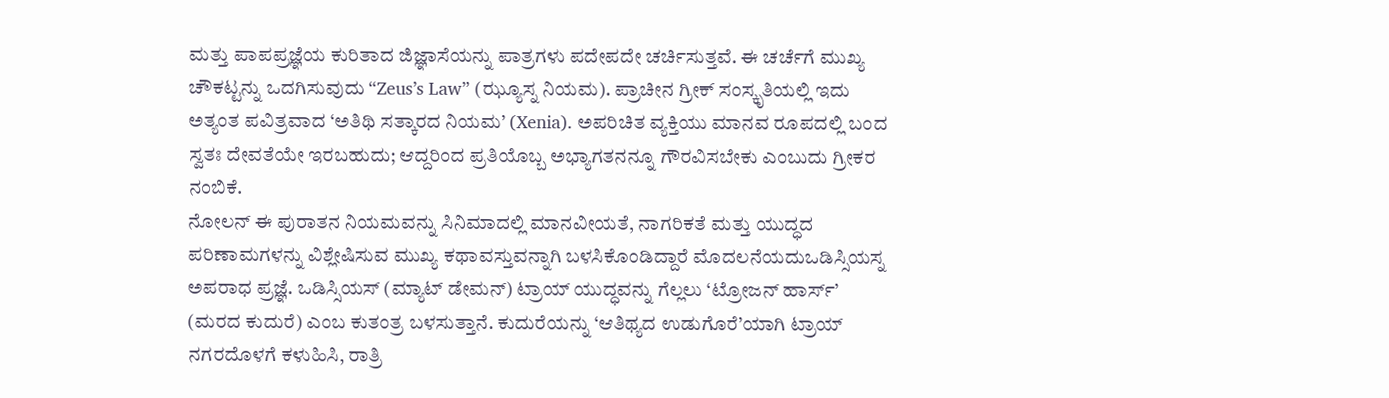ಮತ್ತು ಪಾಪಪ್ರಜ್ಞೆಯ ಕುರಿತಾದ ಜಿಜ್ಞಾಸೆಯನ್ನು ಪಾತ್ರಗಳು ಪದೇಪದೇ ಚರ್ಚಿಸುತ್ತವೆ. ಈ ಚರ್ಚೆಗೆ ಮುಖ್ಯ ಚೌಕಟ್ಟನ್ನು ಒದಗಿಸುವುದು “Zeus’s Law” (ಝ್ಯೂಸ್ನ ನಿಯಮ). ಪ್ರಾಚೀನ ಗ್ರೀಕ್ ಸಂಸ್ಕೃತಿಯಲ್ಲಿ ಇದು ಅತ್ಯಂತ ಪವಿತ್ರವಾದ ‘ಅತಿಥಿ ಸತ್ಕಾರದ ನಿಯಮ’ (Xenia). ಅಪರಿಚಿತ ವ್ಯಕ್ತಿಯು ಮಾನವ ರೂಪದಲ್ಲಿ ಬಂದ ಸ್ವತಃ ದೇವತೆಯೇ ಇರಬಹುದು; ಆದ್ದರಿಂದ ಪ್ರತಿಯೊಬ್ಬ ಅಭ್ಯಾಗತನನ್ನೂ ಗೌರವಿಸಬೇಕು ಎಂಬುದು ಗ್ರೀಕರ ನಂಬಿಕೆ.
ನೋಲನ್ ಈ ಪುರಾತನ ನಿಯಮವನ್ನು ಸಿನಿಮಾದಲ್ಲಿ ಮಾನವೀಯತೆ, ನಾಗರಿಕತೆ ಮತ್ತು ಯುದ್ಧದ ಪರಿಣಾಮಗಳನ್ನು ವಿಶ್ಲೇಷಿಸುವ ಮುಖ್ಯ ಕಥಾವಸ್ತುವನ್ನಾಗಿ ಬಳಸಿಕೊಂಡಿದ್ದಾರೆ ಮೊದಲನೆಯದುಒಡಿಸ್ಸಿಯಸ್ನ ಅಪರಾಧ ಪ್ರಜ್ಞೆ. ಒಡಿಸ್ಸಿಯಸ್ (ಮ್ಯಾಟ್ ಡೇಮನ್) ಟ್ರಾಯ್ ಯುದ್ಧವನ್ನು ಗೆಲ್ಲಲು ‘ಟ್ರೋಜನ್ ಹಾರ್ಸ್’ (ಮರದ ಕುದುರೆ) ಎಂಬ ಕುತಂತ್ರ ಬಳಸುತ್ತಾನೆ. ಕುದುರೆಯನ್ನು ‘ಆತಿಥ್ಯದ ಉಡುಗೊರೆ’ಯಾಗಿ ಟ್ರಾಯ್ ನಗರದೊಳಗೆ ಕಳುಹಿಸಿ, ರಾತ್ರಿ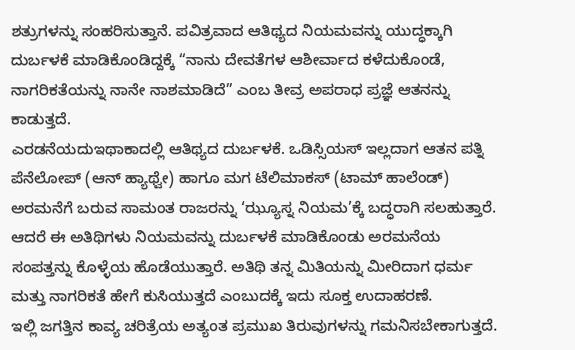ಶತ್ರುಗಳನ್ನು ಸಂಹರಿಸುತ್ತಾನೆ. ಪವಿತ್ರವಾದ ಆತಿಥ್ಯದ ನಿಯಮವನ್ನು ಯುದ್ಧಕ್ಕಾಗಿ ದುರ್ಬಳಕೆ ಮಾಡಿಕೊಂಡಿದ್ದಕ್ಕೆ “ನಾನು ದೇವತೆಗಳ ಆಶೀರ್ವಾದ ಕಳೆದುಕೊಂಡೆ, ನಾಗರಿಕತೆಯನ್ನು ನಾನೇ ನಾಶಮಾಡಿದೆ” ಎಂಬ ತೀವ್ರ ಅಪರಾಧ ಪ್ರಜ್ಞೆ ಆತನನ್ನು ಕಾಡುತ್ತದೆ.
ಎರಡನೆಯದುಇಥಾಕಾದಲ್ಲಿ ಆತಿಥ್ಯದ ದುರ್ಬಳಕೆ. ಒಡಿಸ್ಸಿಯಸ್ ಇಲ್ಲದಾಗ ಆತನ ಪತ್ನಿ ಪೆನೆಲೋಪ್ (ಆನ್ ಹ್ಯಾಥ್ವೇ) ಹಾಗೂ ಮಗ ಟೆಲಿಮಾಕಸ್ (ಟಾಮ್ ಹಾಲೆಂಡ್) ಅರಮನೆಗೆ ಬರುವ ಸಾಮಂತ ರಾಜರನ್ನು ‘ಝ್ಯೂಸ್ನ ನಿಯಮ’ಕ್ಕೆ ಬದ್ಧರಾಗಿ ಸಲಹುತ್ತಾರೆ. ಆದರೆ ಈ ಅತಿಥಿಗಳು ನಿಯಮವನ್ನು ದುರ್ಬಳಕೆ ಮಾಡಿಕೊಂಡು ಅರಮನೆಯ ಸಂಪತ್ತನ್ನು ಕೊಳ್ಳೆಯ ಹೊಡೆಯುತ್ತಾರೆ. ಅತಿಥಿ ತನ್ನ ಮಿತಿಯನ್ನು ಮೀರಿದಾಗ ಧರ್ಮ ಮತ್ತು ನಾಗರಿಕತೆ ಹೇಗೆ ಕುಸಿಯುತ್ತದೆ ಎಂಬುದಕ್ಕೆ ಇದು ಸೂಕ್ತ ಉದಾಹರಣೆ.
ಇಲ್ಲಿ ಜಗತ್ತಿನ ಕಾವ್ಯ ಚರಿತ್ರೆಯ ಅತ್ಯಂತ ಪ್ರಮುಖ ತಿರುವುಗಳನ್ನು ಗಮನಿಸಬೇಕಾಗುತ್ತದೆ.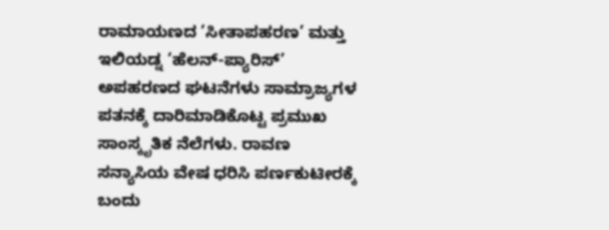ರಾಮಾಯಣದ ‘ಸೀತಾಪಹರಣ’ ಮತ್ತು ಇಲಿಯಡ್ನ ‘ಹೆಲನ್-ಪ್ಯಾರಿಸ್’ ಅಪಹರಣದ ಘಟನೆಗಳು ಸಾಮ್ರಾಜ್ಯಗಳ ಪತನಕ್ಕೆ ದಾರಿಮಾಡಿಕೊಟ್ಟ ಪ್ರಮುಖ ಸಾಂಸ್ಕೃತಿಕ ನೆಲೆಗಳು. ರಾವಣ ಸನ್ಯಾಸಿಯ ವೇಷ ಧರಿಸಿ ಪರ್ಣಕುಟೀರಕ್ಕೆ ಬಂದು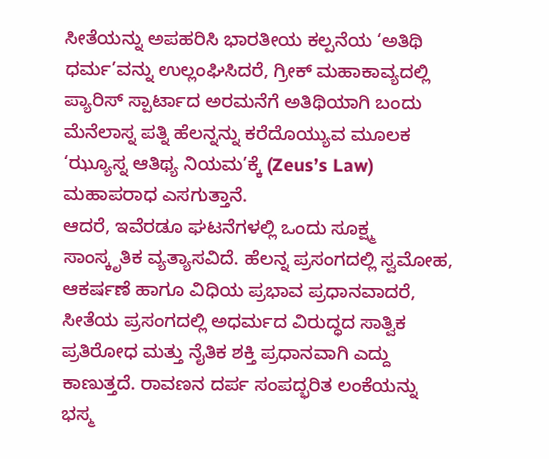ಸೀತೆಯನ್ನು ಅಪಹರಿಸಿ ಭಾರತೀಯ ಕಲ್ಪನೆಯ ‘ಅತಿಥಿ ಧರ್ಮ’ವನ್ನು ಉಲ್ಲಂಘಿಸಿದರೆ, ಗ್ರೀಕ್ ಮಹಾಕಾವ್ಯದಲ್ಲಿ ಪ್ಯಾರಿಸ್ ಸ್ಪಾರ್ಟಾದ ಅರಮನೆಗೆ ಅತಿಥಿಯಾಗಿ ಬಂದು ಮೆನೆಲಾಸ್ನ ಪತ್ನಿ ಹೆಲನ್ನನ್ನು ಕರೆದೊಯ್ಯುವ ಮೂಲಕ ‘ಝ್ಯೂಸ್ನ ಆತಿಥ್ಯ ನಿಯಮ’ಕ್ಕೆ (Zeus’s Law) ಮಹಾಪರಾಧ ಎಸಗುತ್ತಾನೆ.
ಆದರೆ, ಇವೆರಡೂ ಘಟನೆಗಳಲ್ಲಿ ಒಂದು ಸೂಕ್ಷ್ಮ ಸಾಂಸ್ಕೃತಿಕ ವ್ಯತ್ಯಾಸವಿದೆ. ಹೆಲನ್ನ ಪ್ರಸಂಗದಲ್ಲಿ ಸ್ವಮೋಹ, ಆಕರ್ಷಣೆ ಹಾಗೂ ವಿಧಿಯ ಪ್ರಭಾವ ಪ್ರಧಾನವಾದರೆ, ಸೀತೆಯ ಪ್ರಸಂಗದಲ್ಲಿ ಅಧರ್ಮದ ವಿರುದ್ಧದ ಸಾತ್ವಿಕ ಪ್ರತಿರೋಧ ಮತ್ತು ನೈತಿಕ ಶಕ್ತಿ ಪ್ರಧಾನವಾಗಿ ಎದ್ದು ಕಾಣುತ್ತದೆ. ರಾವಣನ ದರ್ಪ ಸಂಪದ್ಭರಿತ ಲಂಕೆಯನ್ನು ಭಸ್ಮ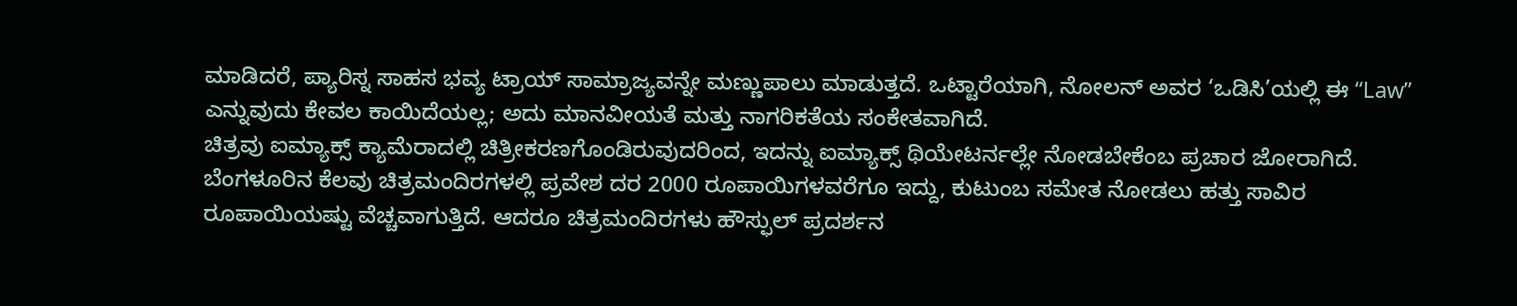ಮಾಡಿದರೆ, ಪ್ಯಾರಿಸ್ನ ಸಾಹಸ ಭವ್ಯ ಟ್ರಾಯ್ ಸಾಮ್ರಾಜ್ಯವನ್ನೇ ಮಣ್ಣುಪಾಲು ಮಾಡುತ್ತದೆ. ಒಟ್ಟಾರೆಯಾಗಿ, ನೋಲನ್ ಅವರ ‘ಒಡಿಸಿ’ಯಲ್ಲಿ ಈ “Law” ಎನ್ನುವುದು ಕೇವಲ ಕಾಯಿದೆಯಲ್ಲ; ಅದು ಮಾನವೀಯತೆ ಮತ್ತು ನಾಗರಿಕತೆಯ ಸಂಕೇತವಾಗಿದೆ.
ಚಿತ್ರವು ಐಮ್ಯಾಕ್ಸ್ ಕ್ಯಾಮೆರಾದಲ್ಲಿ ಚಿತ್ರೀಕರಣಗೊಂಡಿರುವುದರಿಂದ, ಇದನ್ನು ಐಮ್ಯಾಕ್ಸ್ ಥಿಯೇಟರ್ನಲ್ಲೇ ನೋಡಬೇಕೆಂಬ ಪ್ರಚಾರ ಜೋರಾಗಿದೆ. ಬೆಂಗಳೂರಿನ ಕೆಲವು ಚಿತ್ರಮಂದಿರಗಳಲ್ಲಿ ಪ್ರವೇಶ ದರ 2000 ರೂಪಾಯಿಗಳವರೆಗೂ ಇದ್ದು, ಕುಟುಂಬ ಸಮೇತ ನೋಡಲು ಹತ್ತು ಸಾವಿರ ರೂಪಾಯಿಯಷ್ಟು ವೆಚ್ಚವಾಗುತ್ತಿದೆ. ಆದರೂ ಚಿತ್ರಮಂದಿರಗಳು ಹೌಸ್ಫುಲ್ ಪ್ರದರ್ಶನ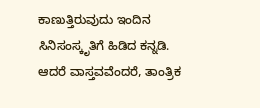ಕಾಣುತ್ತಿರುವುದು ಇಂದಿನ ಸಿನಿಸಂಸ್ಕೃತಿಗೆ ಹಿಡಿದ ಕನ್ನಡಿ.
ಆದರೆ ವಾಸ್ತವವೆಂದರೆ, ತಾಂತ್ರಿಕ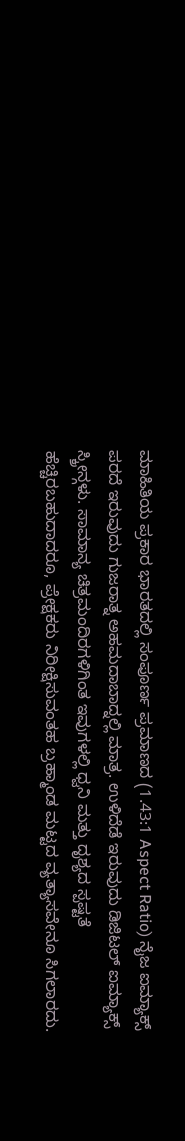ಮಾಹಿತಿಯ ಪ್ರಕಾರ ಭಾರತದಲ್ಲಿ ಸಂಪೂರ್ಣ ಪ್ರಮಾಣದ (1.43:1 Aspect Ratio) ನೈಜ ಐಮ್ಯಾಕ್ಸ್ ಪರದೆ ಇರುವುದು ಗುಜರಾತ್ನ ಅಹಮದಾಬಾದ್ನಲ್ಲಿ ಮಾತ್ರ. ಉಳಿದೆಡೆ ಇರುವುದು ಡಿಜಿಟಲ್ ಐಮ್ಯಾಕ್ಸ್ ಸ್ಕ್ರೀನ್ಗಳು. ಸಾಮಾನ್ಯ ಚಿತ್ರಮಂದಿರಗಳಿಗಿಂತ ಇವುಗಳಲ್ಲಿ ಧ್ವನಿ ಮತ್ತು ದೃಶ್ಯದ ಸ್ಪಷ್ಟತೆ ಹೆಚ್ಚಿರಬಹುದಾದರೂ, ಪ್ರೇಕ್ಷಕರು ನಿರೀಕ್ಷಿಸುವಂತಹ ಬ್ರಹ್ಮಾಂಡ ಮಟ್ಟದ ವ್ಯತ್ಯಾಸವೇನೂ ಸಿಗಲಾರದು.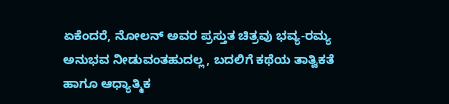ಏಕೆಂದರೆ, ನೋಲನ್ ಅವರ ಪ್ರಸ್ತುತ ಚಿತ್ರವು ಭವ್ಯ-ರಮ್ಯ ಅನುಭವ ನೀಡುವಂತಹುದಲ್ಲ, ಬದಲಿಗೆ ಕಥೆಯ ತಾತ್ವಿಕತೆ ಹಾಗೂ ಆಧ್ಯಾತ್ಮಿಕ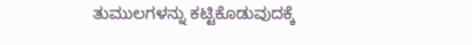ತುಮುಲಗಳನ್ನು ಕಟ್ಟಿಕೊಡುವುದಕ್ಕೆ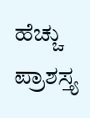ಹೆಚ್ಚು ಪ್ರಾಶಸ್ತ್ಯ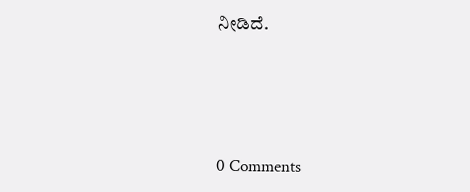ನೀಡಿದೆ.






0 Comments